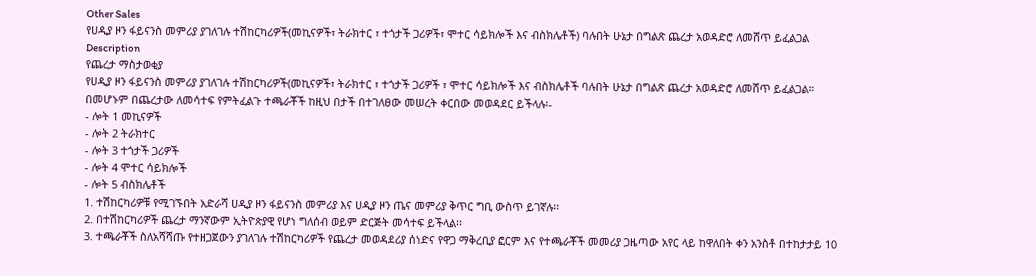Other Sales
የሀዲያ ዞን ፋይናንስ መምሪያ ያገለገሉ ተሽከርካሪዎች(መኪናዎች፣ ትራክተር ፣ ተጎታች ጋሪዎች፣ ሞተር ሳይክሎች እና ብስክሌቶች) ባሉበት ሁኔታ በግልጽ ጨረታ አወዳድሮ ለመሸጥ ይፈልጋል
Description
የጨረታ ማስታወቂያ
የሀዲያ ዞን ፋይናንስ መምሪያ ያገለገሉ ተሽከርካሪዎች(መኪናዎች፣ ትራክተር ፣ ተጎታች ጋሪዎች ፣ ሞተር ሳይክሎች እና ብስክሌቶች ባሉበት ሁኔታ በግልጽ ጨረታ አወዳድሮ ለመሸጥ ይፈልጋል።
በመሆኑም በጨረታው ለመሳተፍ የምትፈልጉ ተጫራቾች ከዚህ በታች በተገለፀው መሠረት ቀርበው መወዳደር ይችላሉ፡-
- ሎት 1 መኪናዎች
- ሎት 2 ትራክተር
- ሎት 3 ተጎታች ጋሪዎች
- ሎት 4 ሞተር ሳይክሎች
- ሎት 5 ብስክሌቶች
1. ተሽከርካሪዎቹ የሚገኙበት አድራሻ ሀዲያ ዞን ፋይናንስ መምሪያ እና ሀዲያ ዞን ጤና መምሪያ ቅጥር ግቢ ውስጥ ይገኛሉ፡፡
2. በተሽከርካሪዎች ጨረታ ማንኛውም ኢትዮጵያዊ የሆነ ግለሰብ ወይም ድርጅት መሳተፍ ይችላል፡፡
3. ተጫራቾች ስለአሻሻጡ የተዘጋጀውን ያገለገሉ ተሽከርካሪዎች የጨረታ መወዳደሪያ ሰነድና የዋጋ ማቅረቢያ ፎርም እና የተጫራቾች መመሪያ ጋዜጣው አየር ላይ ከዋለበት ቀን አንስቶ በተከታታይ 10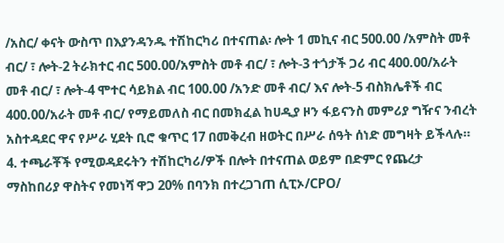/አስር/ ቀናት ውስጥ በእያንዳንዱ ተሽከርካሪ በተናጠል፡ ሎት 1 መኪና ብር 500.00 /አምስት መቶ ብር/ ፣ ሎት-2 ትራክተር ብር 500.00/አምስት መቶ ብር/ ፣ ሎት-3 ተጎታች ጋሪ ብር 400.00/አራት መቶ ብር/ ፣ ሎት-4 ሞተር ሳይክል ብር 100.00 /አንድ መቶ ብር/ እና ሎት-5 ብስክሌቶች ብር 400.00/አራት መቶ ብር/ የማይመለስ ብር በመክፈል ከሀዲያ ዞን ፋይናንስ መምሪያ ግዥና ንብረት አስተዳደር ዋና የሥራ ሂደት ቢሮ ቁጥር 17 በመቅረብ ዘወትር በሥራ ሰዓት ሰነድ መግዛት ይችላሉ።
4. ተጫራቾች የሚወዳደሩትን ተሽከርካሪ/ዎች በሎት በተናጠል ወይም በድምር የጨረታ ማስከበሪያ ዋስትና የመነሻ ዋጋ 20% በባንክ በተረጋገጠ ሲፒኦ/CPO/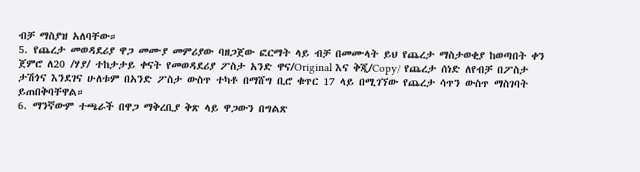ብቻ ማስያዝ አለባቸው።
5. የጨረታ መወዳደሪያ ዋጋ መሙያ መምሪያው ባዘጋጀው ፎርማት ላይ ብቻ በመሙላት ይህ የጨረታ ማስታወቂያ ከወጣበት ቀን ጀምሮ ለ20 /ሃያ/ ተከታታይ ቀናት የመወዳደሪያ ፖስታ አንድ ዋና/Original እና ቅጂ/Copy/ የጨረታ ሰነድ ለየብቻ በፖስታ ታሽጎና እንደገና ሁለቱም በአንድ ፖስታ ውስጥ ተካቶ በማሸግ ቢሮ ቁጥር 17 ላይ በሚገኘው የጨረታ ሳጥን ውስጥ ማስገባት ይጠበቅባቸዋል።
6. ማንኛውም ተጫራች በዋጋ ማቅረቢያ ቅጽ ላይ ዋጋውን በግልጽ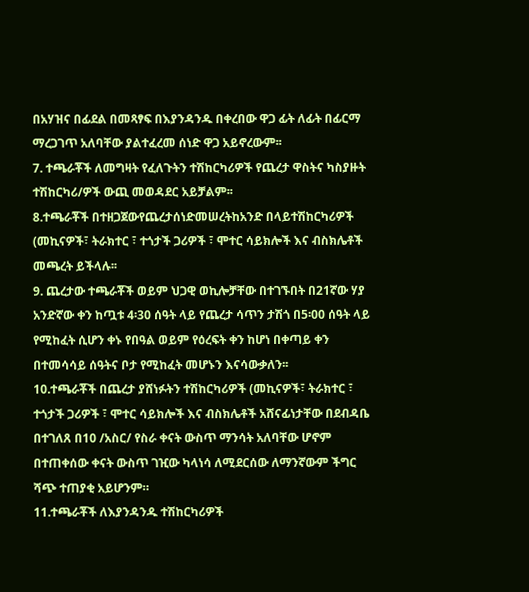በአሃዝና በፊደል በመጻፃፍ በእያንዳንዱ በቀረበው ዋጋ ፊት ለፊት በፊርማ ማረጋገጥ አለባቸው ያልተፈረመ ሰነድ ዋጋ አይኖረውም፡፡
7. ተጫራቾች ለመግዛት የፈለጉትን ተሽከርካሪዎች የጨረታ ዋስትና ካስያዙት ተሽከርካሪ/ዎች ውጪ መወዳደር አይቻልም፡፡
8.ተጫራቾች በተዘጋጀውየጨረታሰነድመሠረትከአንድ በላይተሽከርካሪዎች (መኪናዎች፣ ትራክተር ፣ ተጎታች ጋሪዎች ፣ ሞተር ሳይክሎች እና ብስክሌቶች መጫረት ይችላሉ፡፡
9. ጨረታው ተጫራቾች ወይም ህጋዊ ወኪሎቻቸው በተገኙበት በ21ኛው ሃያ አንድኛው ቀን ከጧቱ 4፡30 ሰዓት ላይ የጨረታ ሳጥን ታሽጎ በ5፡00 ሰዓት ላይ የሚከፈት ሲሆን ቀኑ የበዓል ወይም የዕረፍት ቀን ከሆነ በቀጣይ ቀን በተመሳሳይ ሰዓትና ቦታ የሚከፈት መሆኑን እናሳውቃለን፡፡
10.ተጫራቾች በጨረታ ያሸነፉትን ተሽከርካሪዎች (መኪናዎች፣ ትራክተር ፣ ተጎታች ጋሪዎች ፣ ሞተር ሳይክሎች እና ብስክሌቶች አሸናፊነታቸው በደብዳቤ በተገለጸ በ10 /አስር/ የስራ ቀናት ውስጥ ማንሳት አለባቸው ሆኖም በተጠቀሰው ቀናት ውስጥ ገዢው ካላነሳ ለሚደርሰው ለማንኛውም ችግር ሻጭ ተጠያቂ አይሆንም።
11.ተጫራቾች ለእያንዳንዱ ተሽከርካሪዎች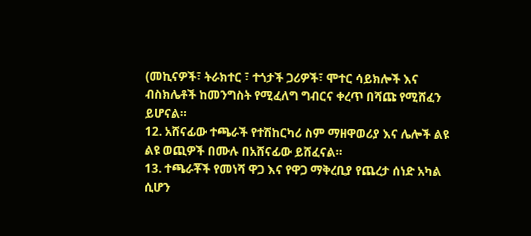(መኪናዎች፣ ትራክተር ፣ ተጎታች ጋሪዎች፣ ሞተር ሳይክሎች እና ብስክሌቶች ከመንግስት የሚፈለግ ግብርና ቀረጥ በሻጩ የሚሸፈን ይሆናል።
12. አሸናፊው ተጫራች የተሽከርካሪ ስም ማዘዋወሪያ እና ሌሎች ልዩ ልዩ ወጪዎች በሙሉ በአሸናፊው ይሸፈናል።
13. ተጫራቾች የመነሻ ዋጋ እና የዋጋ ማቅረቢያ የጨረታ ሰነድ አካል ሲሆን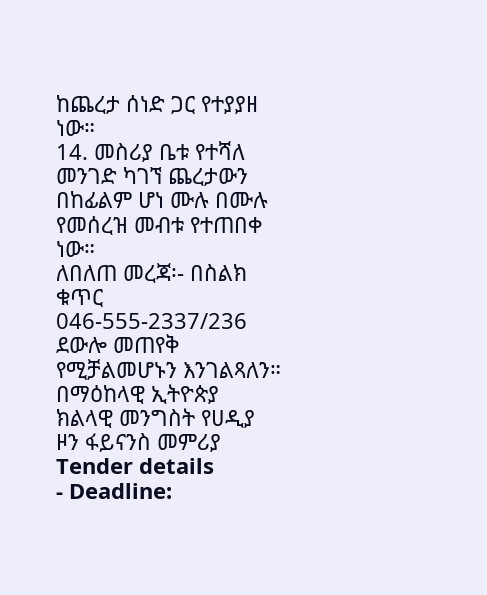ከጨረታ ሰነድ ጋር የተያያዘ ነው።
14. መስሪያ ቤቱ የተሻለ መንገድ ካገኘ ጨረታውን በከፊልም ሆነ ሙሉ በሙሉ የመሰረዝ መብቱ የተጠበቀ ነው።
ለበለጠ መረጃ፡- በስልክ ቁጥር 046-555-2337/236 ደውሎ መጠየቅ የሚቻልመሆኑን እንገልጻለን።
በማዕከላዊ ኢትዮጵያ ክልላዊ መንግስት የሀዲያ ዞን ፋይናንስ መምሪያ
Tender details
- Deadline: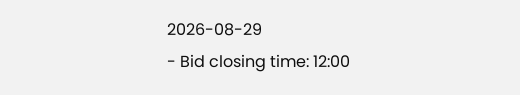2026-08-29
- Bid closing time: 12:00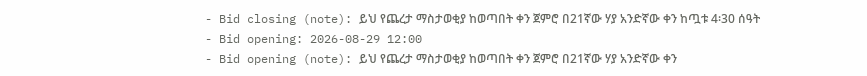- Bid closing (note): ይህ የጨረታ ማስታወቂያ ከወጣበት ቀን ጀምሮ በ21ኛው ሃያ አንድኛው ቀን ከጧቱ 4፡30 ሰዓት
- Bid opening: 2026-08-29 12:00
- Bid opening (note): ይህ የጨረታ ማስታወቂያ ከወጣበት ቀን ጀምሮ በ21ኛው ሃያ አንድኛው ቀን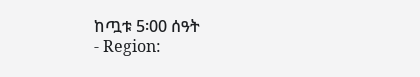ከጧቱ 5፡00 ሰዓት
- Region: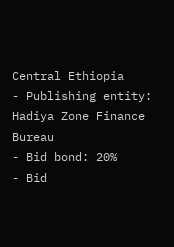Central Ethiopia
- Publishing entity: Hadiya Zone Finance Bureau
- Bid bond: 20%
- Bid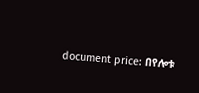document price: በየሎቱ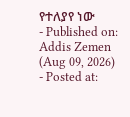የተለያየ ነው
- Published on: Addis Zemen (Aug 09, 2026)
- Posted at: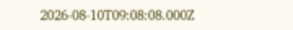2026-08-10T09:08:08.000Z